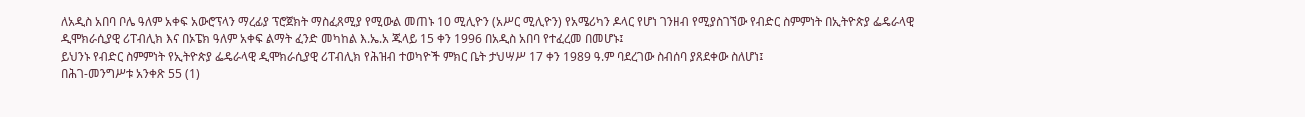ለአዲስ አበባ ቦሌ ዓለም አቀፍ አውሮፕላን ማረፊያ ፕሮጀክት ማስፈጸሚያ የሚውል መጠኑ 10 ሚሊዮን (አሥር ሚሊዮን) የአሜሪካን ዶላር የሆነ ገንዘብ የሚያስገኘው የብድር ስምምነት በኢትዮጵያ ፌዴራላዊ ዲሞክራሲያዊ ሪፐብሊክ እና በኦፔክ ዓለም አቀፍ ልማት ፈንድ መካከል እ.ኤ.አ ጁላይ 15 ቀን 1996 በአዲስ አበባ የተፈረመ በመሆኑ፤
ይህንኑ የብድር ስምምነት የኢትዮጵያ ፌዴራላዊ ዲሞክራሲያዊ ሪፐብሊክ የሕዝብ ተወካዮች ምክር ቤት ታህሣሥ 17 ቀን 1989 ዓ.ም ባደረገው ስብሰባ ያጸደቀው ስለሆነ፤
በሕገ-መንግሥቱ አንቀጽ 55 (1)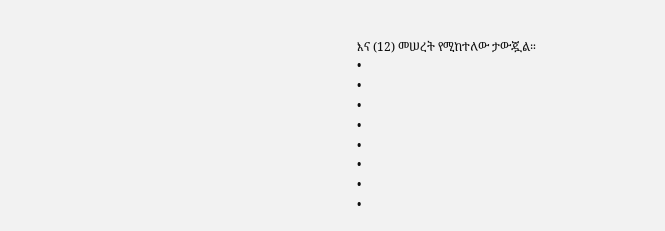እና (12) መሠረት የሚከተለው ታውጇል።
•
•
•
•
•
•
•
•